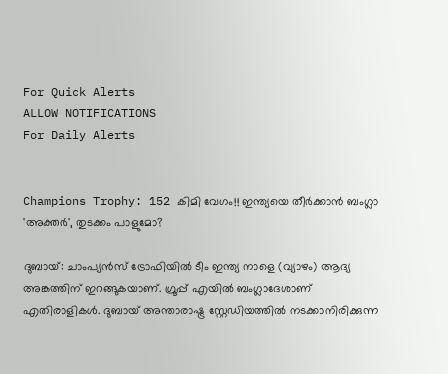For Quick Alerts
ALLOW NOTIFICATIONS
For Daily Alerts


Champions Trophy: 152 കിമി വേഗം!! ഇന്ത്യയെ തീര്‍ക്കാന്‍ ബംഗ്ലാ 'അക്തര്‍', തുടക്കം പാളുമോ?

ദുബായ്: ചാംപ്യന്‍സ് ട്രോഫിയില്‍ ടീം ഇന്ത്യ നാളെ (വ്യാഴം) ആദ്യ അങ്കത്തിന് ഇറങ്ങുകയാണ്. ഗ്രൂപ്പ് എയില്‍ ബംഗ്ലാദേശാണ് എതിരാളികള്‍. ദുബായ് അന്താരാഷ്ട്ര സ്റ്റേഡിയത്തില്‍ നടക്കാനിരിക്കുന്ന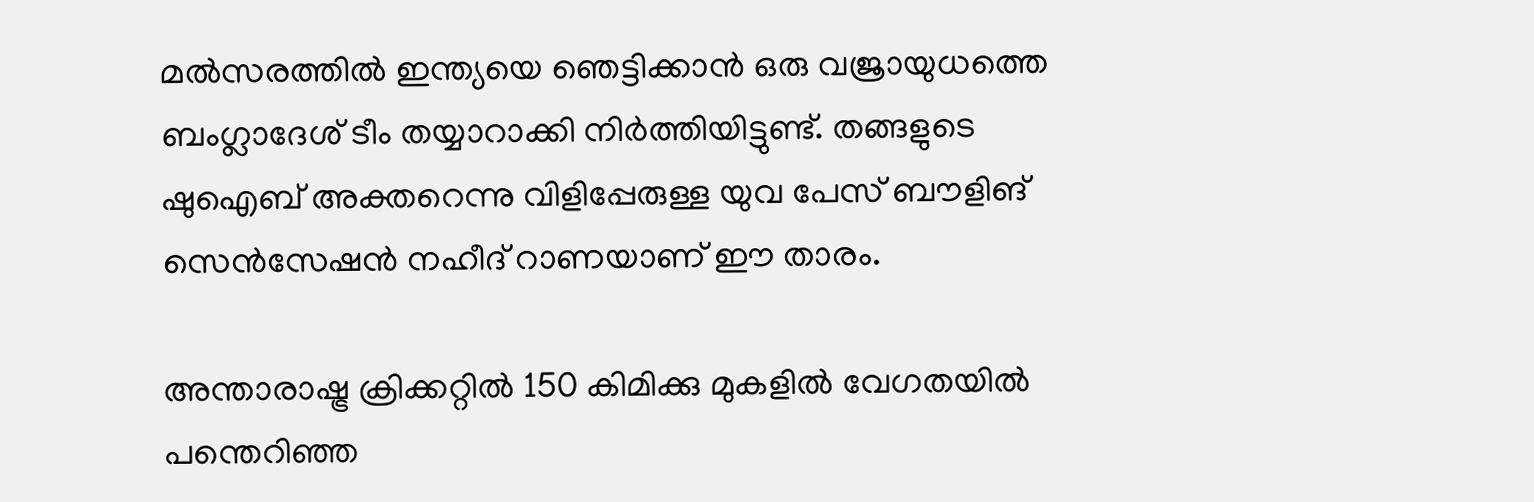മല്‍സരത്തില്‍ ഇന്ത്യയെ ഞെട്ടിക്കാന്‍ ഒരു വജ്രായുധത്തെ ബംഗ്ലാദേശ് ടീം തയ്യാറാക്കി നിര്‍ത്തിയിട്ടുണ്ട്. തങ്ങളുടെ ഷുഐബ് അക്തറെന്നു വിളിപ്പേരുള്ള യുവ പേസ് ബൗളിങ് സെന്‍സേഷന്‍ നഹീദ് റാണയാണ് ഈ താരം.

അന്താരാഷ്ട്ര ക്രിക്കറ്റില്‍ 150 കിമിക്കു മുകളില്‍ വേഗതയില്‍ പന്തെറിഞ്ഞ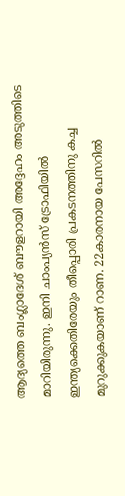ആദ്യത്തെ ബംഗ്ലാദേശ് ബൗളറായി അദ്ദേഹം അടുത്തിടെ മാറിയിരുന്നു. ഇനി ചാംപ്യന്‍സ് ട്രോഫിയില്‍ ഇന്ത്യക്കെതിരേയും തീപ്പൊരി പ്രകടനത്തിനു കച്ച മുറുക്കുകയാണ് റാണ. 22കാരനായ പേസറില്‍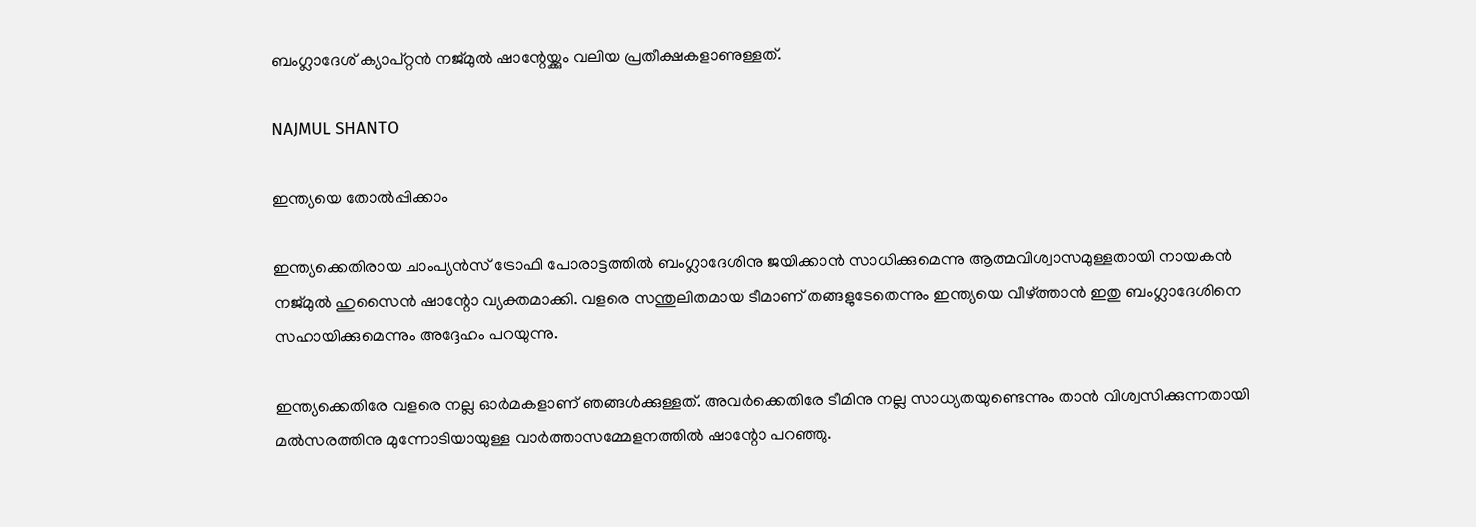ബംഗ്ലാദേശ് ക്യാപ്റ്റന്‍ നജ്മുല്‍ ഷാന്റേയ്ക്കും വലിയ പ്രതീക്ഷകളാണുള്ളത്.

NAJMUL SHANTO

ഇന്ത്യയെ തോല്‍പ്പിക്കാം

ഇന്ത്യക്കെതിരായ ചാംപ്യന്‍സ് ട്രോഫി പോരാട്ടത്തില്‍ ബംഗ്ലാദേശിനു ജയിക്കാന്‍ സാധിക്കുമെന്നു ആത്മവിശ്വാസമുള്ളതായി നായകന്‍ നജ്മുല്‍ ഹുസൈന്‍ ഷാന്റോ വ്യക്തമാക്കി. വളരെ സന്തുലിതമായ ടീമാണ് തങ്ങളുടേതെന്നും ഇന്ത്യയെ വീഴ്ത്താന്‍ ഇതു ബംഗ്ലാദേശിനെ സഹായിക്കുമെന്നും അദ്ദേഹം പറയുന്നു.

ഇന്ത്യക്കെതിരേ വളരെ നല്ല ഓര്‍മകളാണ് ഞങ്ങള്‍ക്കുള്ളത്. അവര്‍ക്കെതിരേ ടീമിനു നല്ല സാധ്യതയുണ്ടെന്നും താന്‍ വിശ്വസിക്കുന്നതായി മല്‍സരത്തിനു മുന്നോടിയായുള്ള വാര്‍ത്താസമ്മേളനത്തില്‍ ഷാന്റോ പറഞ്ഞു.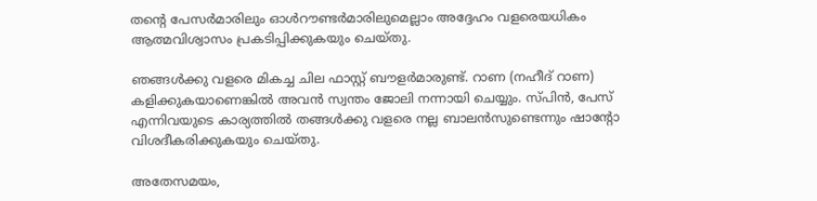തന്റെ പേസര്‍മാരിലും ഓള്‍റൗണ്ടര്‍മാരിലുമെല്ലാം അദ്ദേഹം വളരെയധികം ആത്മവിശ്വാസം പ്രകടിപ്പിക്കുകയും ചെയ്തു.

ഞങ്ങള്‍ക്കു വളരെ മികച്ച ചില ഫാസ്റ്റ് ബൗളര്‍മാരുണ്ട്. റാണ (നഹീദ് റാണ) കളിക്കുകയാണെങ്കില്‍ അവന്‍ സ്വന്തം ജോലി നന്നായി ചെയ്യും. സ്പിന്‍, പേസ് എന്നിവയുടെ കാര്യത്തില്‍ തങ്ങള്‍ക്കു വളരെ നല്ല ബാലന്‍സുണ്ടെന്നും ഷാന്റോ വിശദീകരിക്കുകയും ചെയ്തു.

അതേസമയം,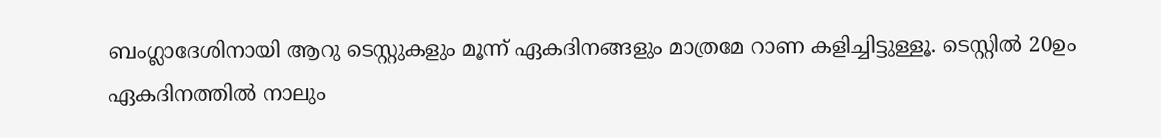ബംഗ്ലാദേശിനായി ആറു ടെസ്റ്റുകളും മൂന്ന് ഏകദിനങ്ങളും മാത്രമേ റാണ കളിച്ചിട്ടുള്ളൂ. ടെസ്റ്റില്‍ 20ഉം ഏകദിനത്തില്‍ നാലും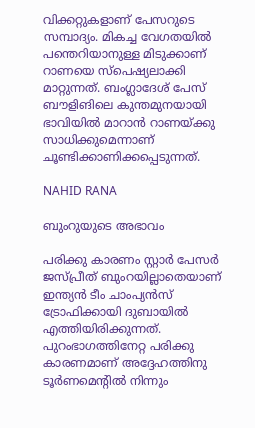വിക്കറ്റുകളാണ് പേസറുടെ സമ്പാദ്യം. മികച്ച വേഗതയില്‍ പന്തെറിയാനുള്ള മിടുക്കാണ് റാണയെ സ്‌പെഷ്യലാക്കി മാറ്റുന്നത്. ബംഗ്ലാദേശ് പേസ് ബൗളിങിലെ കുന്തമുനയായി ഭാവിയില്‍ മാറാന്‍ റാണയ്ക്കു സാധിക്കുമെന്നാണ് ചൂണ്ടിക്കാണിക്കപ്പെടുന്നത്.

NAHID RANA

ബുംറുയുടെ അഭാവം

പരിക്കു കാരണം സ്റ്റാര്‍ പേസര്‍ ജസ്പ്രീത് ബുംറയില്ലാതെയാണ് ഇന്ത്യന്‍ ടീം ചാംപ്യന്‍സ് ട്രോഫിക്കായി ദുബായില്‍ എത്തിയിരിക്കുന്നത്. പുറംഭാഗത്തിനേറ്റ പരിക്കു കാരണമാണ് അദ്ദേഹത്തിനു ടൂര്‍ണമെന്റില്‍ നിന്നും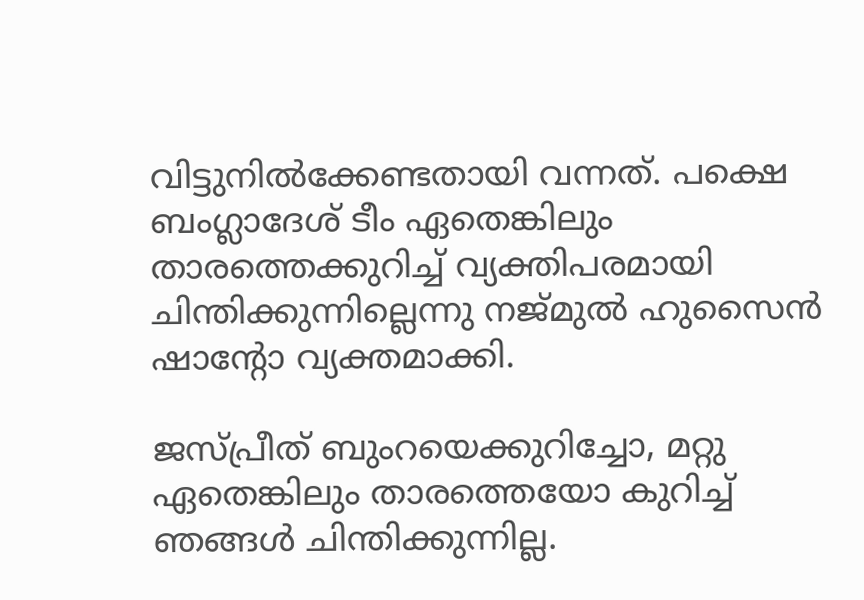വിട്ടുനില്‍ക്കേണ്ടതായി വന്നത്. പക്ഷെ ബംഗ്ലാദേശ് ടീം ഏതെങ്കിലും താരത്തെക്കുറിച്ച് വ്യക്തിപരമായി ചിന്തിക്കുന്നില്ലെന്നു നജ്മുല്‍ ഹുസൈന്‍ ഷാന്റോ വ്യക്തമാക്കി.

ജസ്പ്രീത് ബുംറയെക്കുറിച്ചോ, മറ്റു ഏതെങ്കിലും താരത്തെയോ കുറിച്ച് ഞങ്ങള്‍ ചിന്തിക്കുന്നില്ല.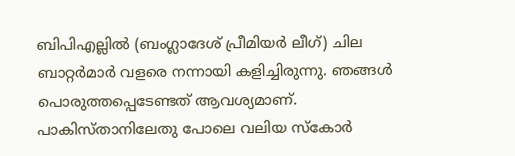ബിപിഎല്ലില്‍ (ബംഗ്ലാദേശ് പ്രീമിയര്‍ ലീഗ്) ചില ബാറ്റര്‍മാര്‍ വളരെ നന്നായി കളിച്ചിരുന്നു. ഞങ്ങള്‍ പൊരുത്തപ്പെടേണ്ടത് ആവശ്യമാണ്. പാകിസ്താനിലേതു പോലെ വലിയ സ്‌കോര്‍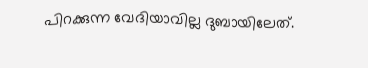പിറക്കുന്ന വേദിയാവില്ല ദുബായിലേത്.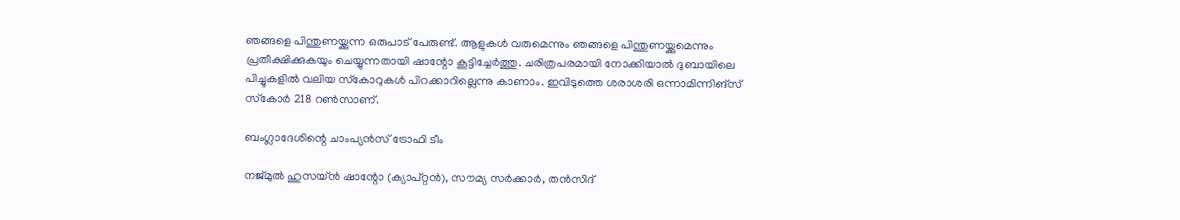ഞങ്ങളെ പിന്തുണയ്ക്കുന്ന ഒരുപാട് പേരുണ്ട്. ആളുകള്‍ വരുമെന്നും ഞങ്ങളെ പിന്തുണയ്ക്കുമെന്നും പ്രതീക്ഷിക്കുകയും ചെയ്യുന്നതായി ഷാന്റോ കൂട്ടിച്ചേര്‍ത്തു. ചരിത്രപരമായി നോക്കിയാല്‍ ദുബായിലെ പിച്ചുകളില്‍ വലിയ സ്‌കോറുകള്‍ പിറക്കാറില്ലെന്നു കാണാം. ഇവിടുത്തെ ശരാശരി ഒന്നാമിന്നിങ്‌സ് സ്‌കോര്‍ 218 റണ്‍സാണ്.

ബംഗ്ലാദേശിന്റെ ചാംപ്യന്‍സ് ട്രോഫി ടീം

നജ്മുല്‍ ഹുസയ്ന്‍ ഷാന്റോ (ക്യാപ്റ്റന്‍), സൗമ്യ സര്‍ക്കാര്‍, തന്‍സിദ്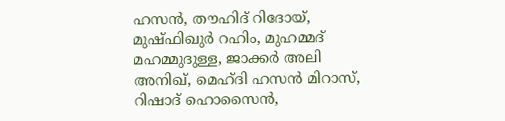ഹസന്‍, തൗഹിദ് റിദോയ്, മുഷ്ഫിഖുര്‍ റഹിം, മുഹമ്മദ് മഹമ്മുദുള്ള, ജാക്കര്‍ അലി അനിഖ്, മെഹ്ദി ഹസന്‍ മിറാസ്, റിഷാദ് ഹൊസൈന്‍,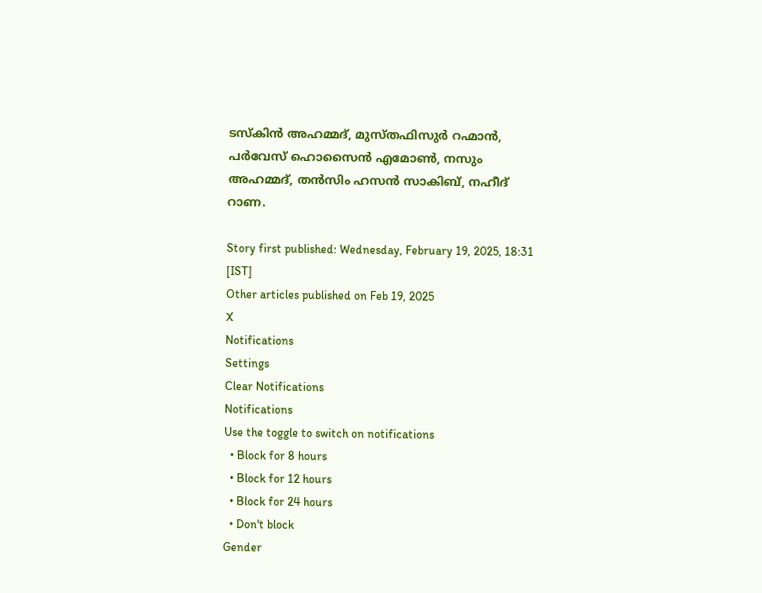ടസ്‌കിന്‍ അഹമ്മദ്, മുസ്തഫിസുര്‍ റഹ്മാന്‍, പര്‍വേസ് ഹൊസൈന്‍ എമോണ്‍, നസും അഹമ്മദ്, തന്‍സിം ഹസന്‍ സാകിബ്, നഹീദ് റാണ.

Story first published: Wednesday, February 19, 2025, 18:31 [IST]
Other articles published on Feb 19, 2025
X
Notifications
Settings
Clear Notifications
Notifications
Use the toggle to switch on notifications
  • Block for 8 hours
  • Block for 12 hours
  • Block for 24 hours
  • Don't block
Gender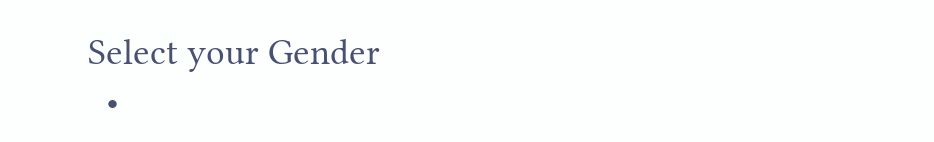Select your Gender
  •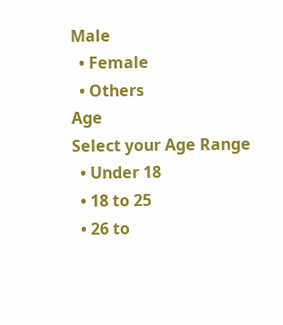Male
  • Female
  • Others
Age
Select your Age Range
  • Under 18
  • 18 to 25
  • 26 to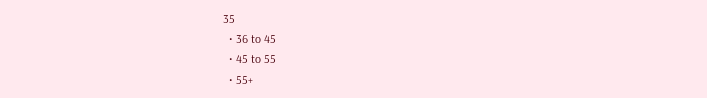35
  • 36 to 45
  • 45 to 55
  • 55+